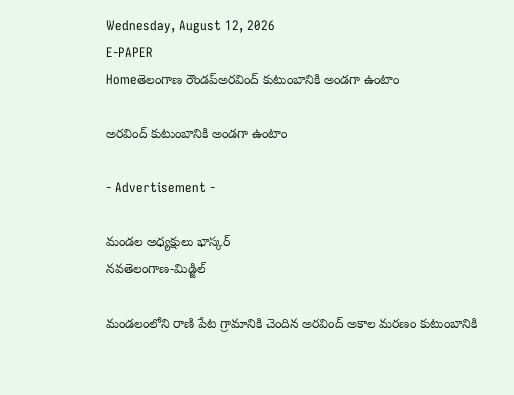Wednesday, August 12, 2026
E-PAPER
Homeతెలంగాణ రౌండప్అరవింద్ కుటుంబానికి అండగా ఉంటాం

అరవింద్ కుటుంబానికి అండగా ఉంటాం

- Advertisement -

మండల అధ్యక్షులు భాస్కర్
నవతెలంగాణ-మిడ్జిల్

మండలంలోని రాణి పేట గ్రామానికి చెందిన అరవింద్ అకాల మరణం కుటుంబానికి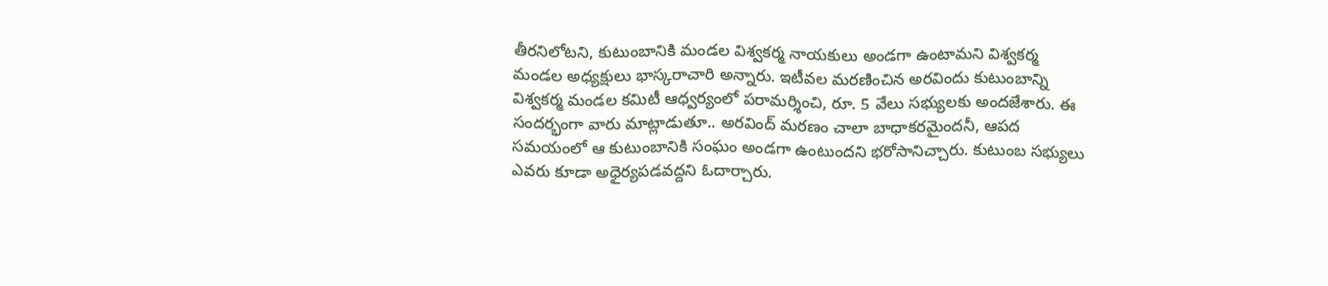తీరనిలోటని, కుటుంబానికి మండల విశ్వకర్మ నాయకులు అండగా ఉంటామని విశ్వకర్మ మండల అధ్యక్షులు భాస్కరాచారి అన్నారు. ఇటీవల మరణించిన అరవిందు కుటుంబాన్ని విశ్వకర్మ మండల కమిటీ ఆధ్వర్యంలో పరామర్శించి, రూ. 5 వేలు సభ్యులకు అందజేశారు. ఈ సందర్భంగా వారు మాట్లాడుతూ.. అరవింద్ మరణం చాలా బాధాకరమైందనీ, ఆపద సమయంలో ఆ కుటుంబానికి సంఘం అండగా ఉంటుందని భరోసానిచ్చారు. కుటుంబ సభ్యులు ఎవరు కూడా అధైర్యపడవద్దని ఓదార్చారు.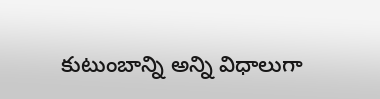కుటుంబాన్ని అన్ని విధాలుగా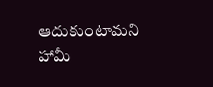ఆదుకుంటామని హామీ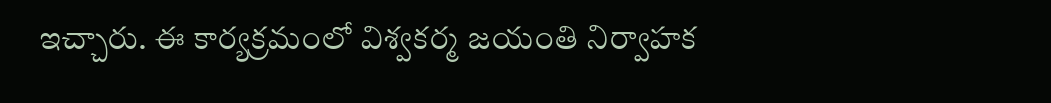ఇచ్చారు. ఈ కార్యక్రమంలో విశ్వకర్మ జయంతి నిర్వాహక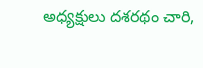అధ్యక్షులు దశరథం చారి,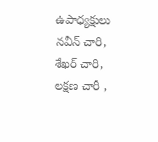ఉపాధ్యక్షులు నవీన్ చారి, శేఖర్ చారి, లక్షణ చారీ ,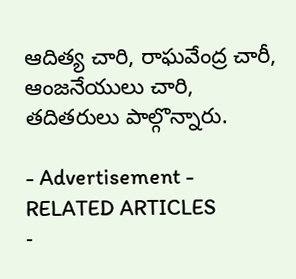ఆదిత్య చారి, రాఘవేంద్ర చారీ, ఆంజనేయులు చారి, తదితరులు పాల్గొన్నారు.

- Advertisement -
RELATED ARTICLES
-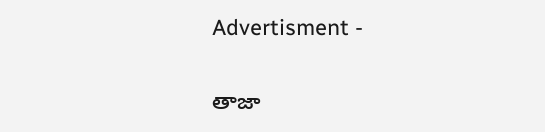Advertisment -

తాజా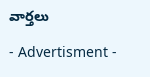వార్తలు

- Advertisment -